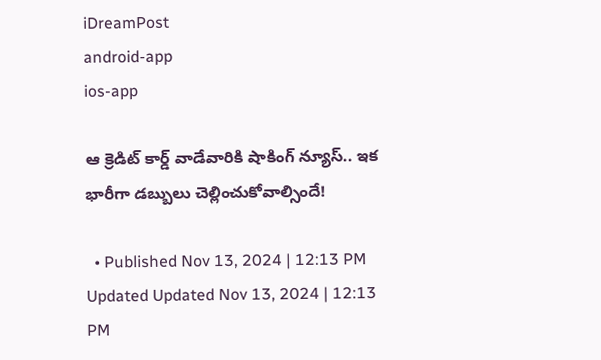iDreamPost
android-app
ios-app

ఆ క్రెడిట్ కార్డ్ వాడేవారికి షాకింగ్ న్యూస్.. ఇక భారీగా డబ్బులు చెల్లించుకోవాల్సిందే!

  • Published Nov 13, 2024 | 12:13 PM Updated Updated Nov 13, 2024 | 12:13 PM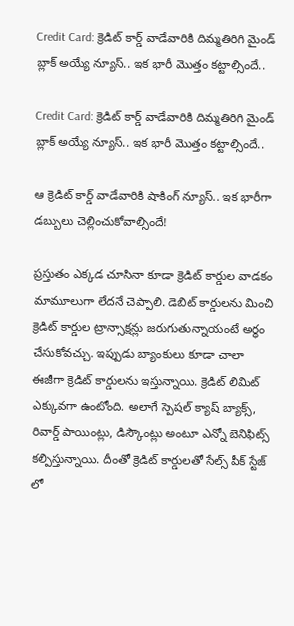Credit Card: క్రెడిట్ కార్డ్ వాడేవారికి దిమ్మతిరిగి మైండ్ బ్లాక్ అయ్యే న్యూస్.. ఇక భారీ మొత్తం కట్టాల్సిందే..

Credit Card: క్రెడిట్ కార్డ్ వాడేవారికి దిమ్మతిరిగి మైండ్ బ్లాక్ అయ్యే న్యూస్.. ఇక భారీ మొత్తం కట్టాల్సిందే..

ఆ క్రెడిట్ కార్డ్ వాడేవారికి షాకింగ్ న్యూస్.. ఇక భారీగా డబ్బులు చెల్లించుకోవాల్సిందే!

ప్రస్తుతం ఎక్కడ చూసినా కూడా క్రెడిట్ కార్డుల వాడకం మామూలుగా లేదనే చెప్పాలి. డెబిట్ కార్డులను మించి క్రెడిట్ కార్డుల ట్రాన్సాక్షన్లు జరుగుతున్నాయంటే అర్ధం చేసుకోవచ్చు. ఇప్పుడు బ్యాంకులు కూడా చాలా ఈజీగా క్రెడిట్ కార్డులను ఇస్తున్నాయి. క్రెడిట్ లిమిట్ ఎక్కువగా ఉంటోంది. అలాగే స్పెషల్ క్యాష్ బ్యాక్స్, రివార్డ్ పాయింట్లు, డిస్కౌంట్లు అంటూ ఎన్నో బెనిఫిట్స్ కల్పిస్తున్నాయి. దీంతో క్రెడిట్ కార్డులతో సేల్స్ పీక్ స్టేజ్ లో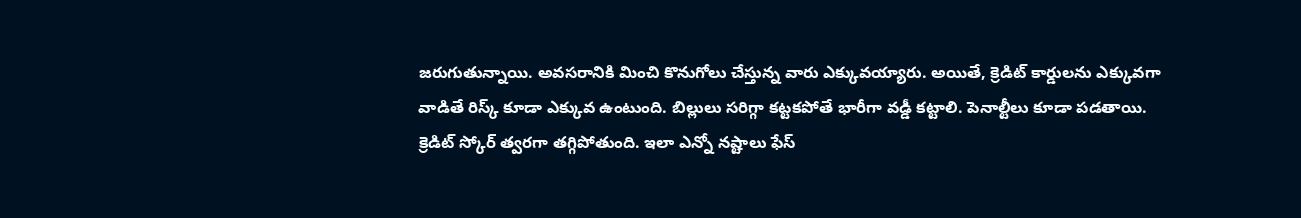జరుగుతున్నాయి. అవసరానికి మించి కొనుగోలు చేస్తున్న వారు ఎక్కువయ్యారు. అయితే, క్రెడిట్ కార్డులను ఎక్కువగా వాడితే రిస్క్ కూడా ఎక్కువ ఉంటుంది. బిల్లులు సరిగ్గా కట్టకపోతే భారీగా వడ్డీ కట్టాలి. పెనాల్టీలు కూడా పడతాయి. క్రెడిట్ స్కోర్ త్వరగా తగ్గిపోతుంది. ఇలా ఎన్నో నష్టాలు ఫేస్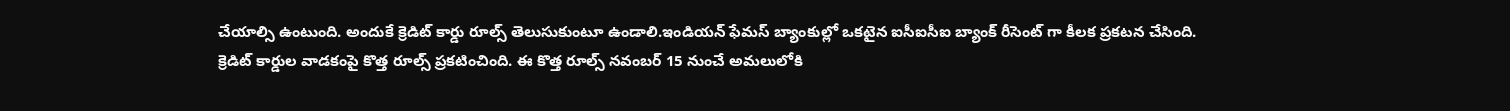చేయాల్సి ఉంటుంది. అందుకే క్రెడిట్ కార్డు రూల్స్ తెలుసుకుంటూ ఉండాలి.ఇండియన్ ఫేమస్ బ్యాంకుల్లో ఒకటైన ఐసీఐసీఐ బ్యాంక్ రీసెంట్ గా కీలక ప్రకటన చేసింది. క్రెడిట్ కార్డుల వాడకంపై కొత్త రూల్స్ ప్రకటించింది. ఈ కొత్త రూల్స్ నవంబర్ 15 నుంచే అమలులోకి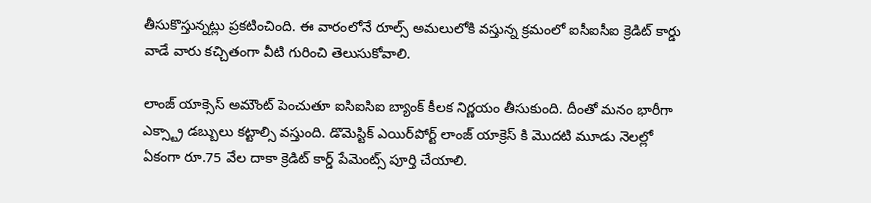తీసుకొస్తున్నట్లు ప్రకటించింది. ఈ వారంలోనే రూల్స్ అమలులోకి వస్తున్న క్రమంలో ఐసీఐసీఐ క్రెడిట్ కార్డు వాడే వారు కచ్చితంగా వీటి గురించి తెలుసుకోవాలి.

లాంజ్ యాక్సెస్ అమౌంట్ పెంచుతూ ఐసిఐసిఐ బ్యాంక్ కీలక నిర్ణయం తీసుకుంది. దీంతో మనం భారీగా ఎక్స్ట్రా డబ్బులు కట్టాల్సి వస్తుంది. డొమెస్టిక్ ఎయిర్‌పోర్ట్ లాంజ్ యాక్రెస్ కి మొదటి మూడు నెలల్లో ఏకంగా రూ.75 వేల దాకా క్రెడిట్ కార్డ్ పేమెంట్స్ పూర్తి చేయాలి.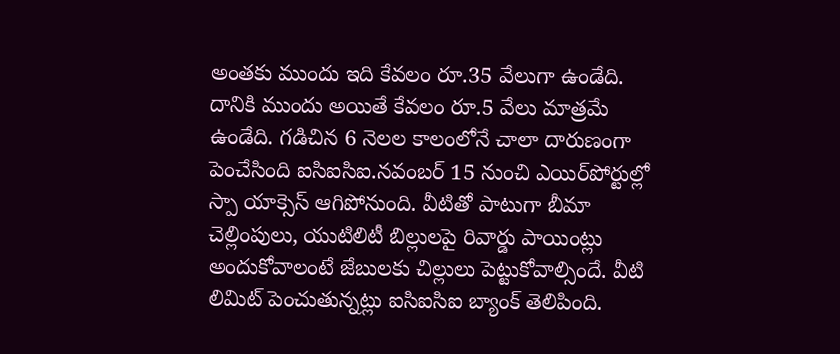అంతకు ముందు ఇది కేవలం రూ.35 వేలుగా ఉండేది. దానికి ముందు అయితే కేవలం రూ.5 వేలు మాత్రమే ఉండేది. గడిచిన 6 నెలల కాలంలోనే చాలా దారుణంగా పెంచేసింది ఐసిఐసిఐ.నవంబర్ 15 నుంచి ఎయిర్‌పోర్టుల్లో స్పా యాక్సెస్ ఆగిపోనుంది. వీటితో పాటుగా బీమా చెల్లింపులు, యుటిలిటీ బిల్లులపై రివార్డు పాయింట్లు అందుకోవాలంటే జేబులకు చిల్లులు పెట్టుకోవాల్సిందే. వీటి లిమిట్ పెంచుతున్నట్లు ఐసిఐసిఐ బ్యాంక్ తెలిపింది.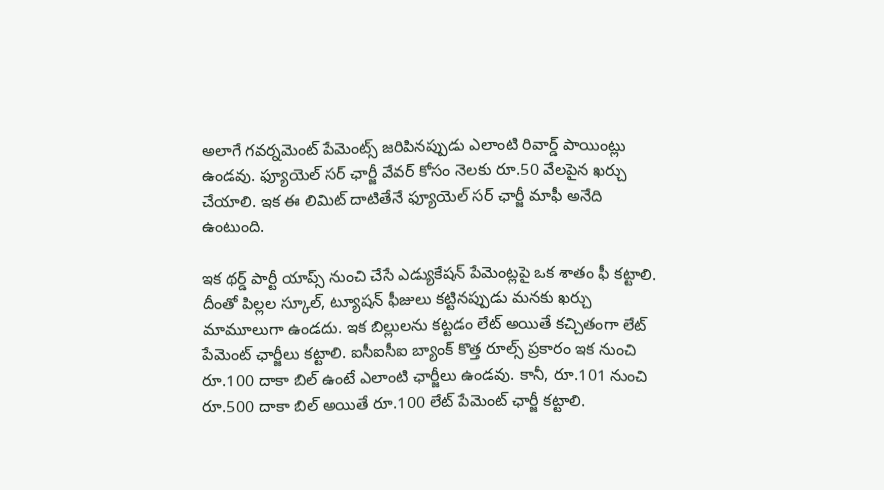అలాగే గవర్నమెంట్ పేమెంట్స్ జరిపినప్పుడు ఎలాంటి రివార్డ్ పాయింట్లు ఉండవు. ఫ్యూయెల్ సర్ ఛార్జీ వేవర్ కోసం నెలకు రూ.50 వేలపైన ఖర్చు చేయాలి. ఇక ఈ లిమిట్ దాటితేనే ఫ్యూయెల్ సర్ ఛార్జీ మాఫీ అనేది ఉంటుంది.

ఇక థర్డ్ పార్టీ యాప్స్ నుంచి చేసే ఎడ్యుకేషన్ పేమెంట్లపై ఒక శాతం ఫీ కట్టాలి. దీంతో పిల్లల స్కూల్, ట్యూషన్ ఫీజులు కట్టినప్పుడు మనకు ఖర్చు మామూలుగా ఉండదు. ఇక బిల్లులను కట్టడం లేట్ అయితే కచ్చితంగా లేట్ పేమెంట్ ఛార్జీలు కట్టాలి. ఐసీఐసీఐ బ్యాంక్ కొత్త రూల్స్ ప్రకారం ఇక నుంచి రూ.100 దాకా బిల్ ఉంటే ఎలాంటి ఛార్జీలు ఉండవు. కానీ, రూ.101 నుంచి రూ.500 దాకా బిల్ అయితే రూ.100 లేట్ పేమెంట్ ఛార్జీ కట్టాలి.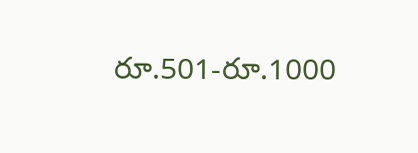రూ.501-రూ.1000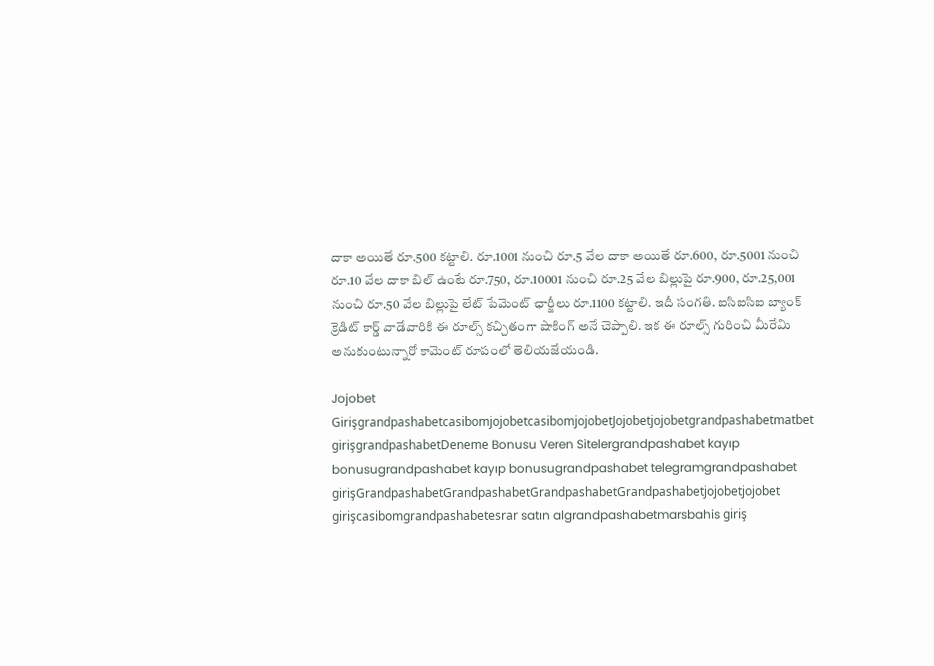దాకా అయితే రూ.500 కట్టాలి. రూ.1001 నుంచి రూ.5 వేల దాకా అయితే రూ.600, రూ.5001 నుంచి రూ.10 వేల దాకా బిల్ ఉంటే రూ.750, రూ.10001 నుంచి రూ.25 వేల బిల్లుపై రూ.900, రూ.25,001 నుంచి రూ.50 వేల బిల్లుపై లేట్ పేమెంట్ ఛార్జీలు రూ.1100 కట్టాలి. ఇదీ సంగతి. ఐసిఐసిఐ బ్యాంక్ క్రెడిట్ కార్డ్ వాడేవారికి ఈ రూల్స్ కచ్చితంగా షాకింగ్ అనే చెప్పాలి. ఇక ఈ రూల్స్ గురించి మీరేమి అనుకుంటున్నారో కామెంట్ రూపంలో తెలియజేయండి.

Jojobet GirişgrandpashabetcasibomjojobetcasibomjojobetJojobetjojobetgrandpashabetmatbet girişgrandpashabetDeneme Bonusu Veren Sitelergrandpashabet kayıp bonusugrandpashabet kayıp bonusugrandpashabet telegramgrandpashabet girişGrandpashabetGrandpashabetGrandpashabetGrandpashabetjojobetjojobet girişcasibomgrandpashabetesrar satın algrandpashabetmarsbahis giriş